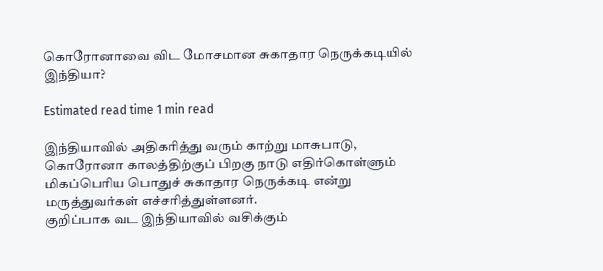கொரோனாவை விட மோசமான சுகாதார நெருக்கடியில் இந்தியா?

Estimated read time 1 min read

இந்தியாவில் அதிகரித்து வரும் காற்று மாசுபாடு, கொரோனா காலத்திற்குப் பிறகு நாடு எதிர்கொள்ளும் மிகப்பெரிய பொதுச் சுகாதார நெருக்கடி என்று மருத்துவர்கள் எச்சரித்துள்ளனர்.
குறிப்பாக வட இந்தியாவில் வசிக்கும்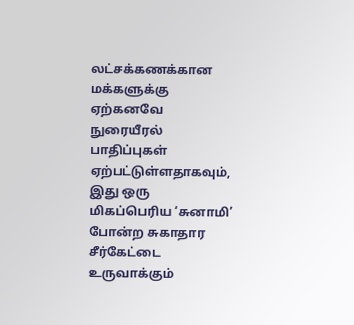லட்சக்கணக்கான மக்களுக்கு ஏற்கனவே நுரையீரல் பாதிப்புகள் ஏற்பட்டுள்ளதாகவும், இது ஒரு மிகப்பெரிய ‘சுனாமி’ போன்ற சுகாதார சீர்கேட்டை உருவாக்கும்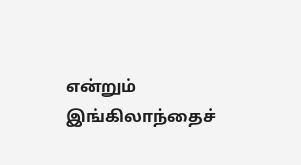என்றும் இங்கிலாந்தைச்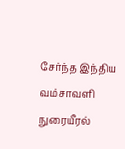சேர்ந்த இந்திய வம்சாவளி நுரையீரல்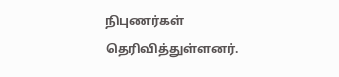நிபுணர்கள் தெரிவித்துள்ளனர்.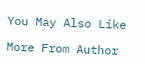You May Also Like

More From Author